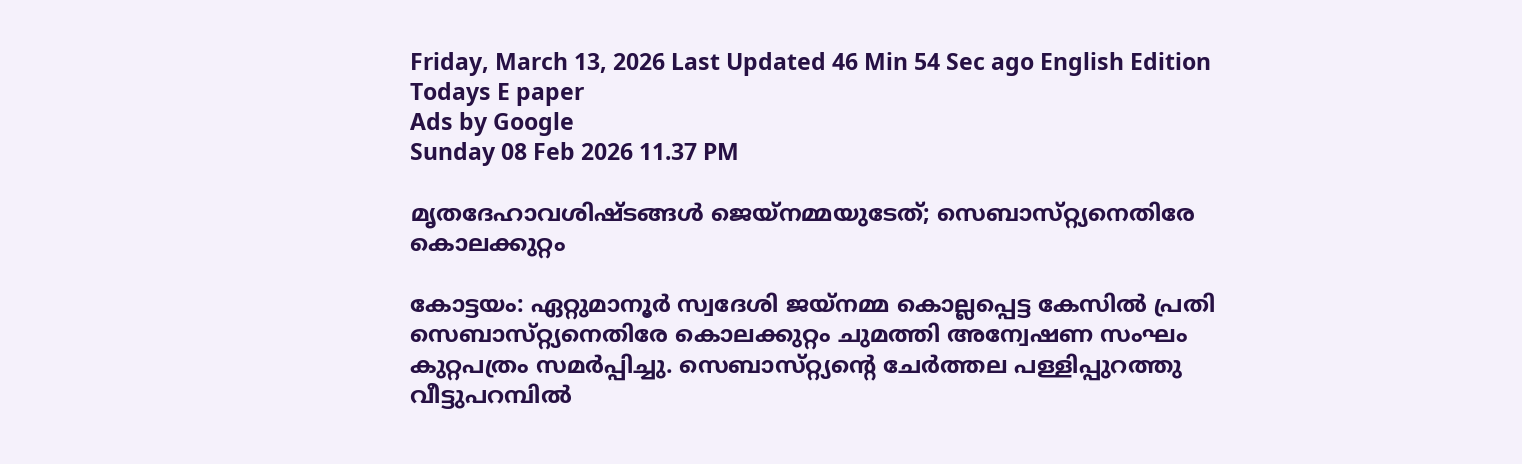Friday, March 13, 2026 Last Updated 46 Min 54 Sec ago English Edition
Todays E paper
Ads by Google
Sunday 08 Feb 2026 11.37 PM

മൃതദേഹാവശിഷ്‌ടങ്ങള്‍ ജെയ്‌നമ്മയുടേത്‌; സെബാസ്‌റ്റ്യനെതിരേ കൊലക്കുറ്റം

കോട്ടയം: ഏറ്റുമാനൂര്‍ സ്വദേശി ജയ്‌നമ്മ കൊല്ലപ്പെട്ട കേസില്‍ പ്രതി സെബാസ്‌റ്റ്യനെതിരേ കൊലക്കുറ്റം ചുമത്തി അന്വേഷണ സംഘം കുറ്റപത്രം സമര്‍പ്പിച്ചു. സെബാസ്‌റ്റ്യന്റെ ചേര്‍ത്തല പള്ളിപ്പുറത്തു വീട്ടുപറമ്പില്‍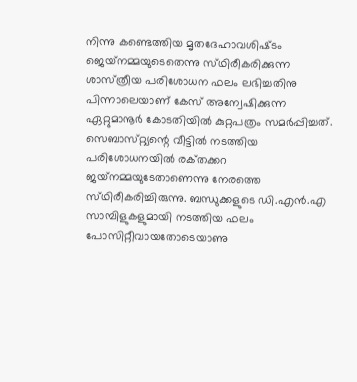നിന്നു കണ്ടെത്തിയ മൃതദേഹാവശിഷ്‌ടം ജെയ്‌നമ്മയുടെതെന്നു സ്‌ഥിരീകരിക്കുന്ന ശാസ്‌ത്രീയ പരിശോധന ഫലം ലഭിച്ചതിനു പിന്നാലെയാണ്‌ കേസ്‌ അന്വേഷിക്കുന്ന ഏറ്റുമാനൂര്‍ കോടതിയില്‍ കുറ്റപത്രം സമര്‍പ്പിച്ചത്‌. സെബാസ്‌റ്റ്യന്റെ വീട്ടില്‍ നടത്തിയ പരിശോധനയില്‍ രക്‌തക്കറ ജയ്‌നമ്മയുടേതാണെന്നു നേരത്തെ സ്‌ഥിരീകരിച്ചിരുന്നു. ബന്ധുക്കളുടെ ഡി.എന്‍.എ സാമ്പിളുകളുമായി നടത്തിയ ഫലം പോസിറ്റീവായതോടെയാണു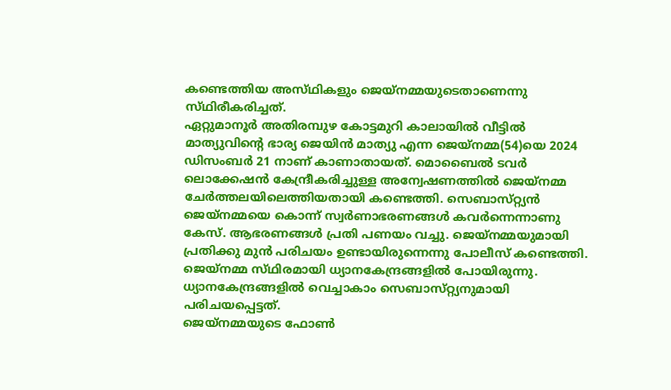കണ്ടെത്തിയ അസ്‌ഥികളും ജെയ്‌നമ്മയുടെതാണെന്നു സ്‌ഥിരീകരിച്ചത്‌.
ഏറ്റുമാനൂര്‍ അതിരമ്പുഴ കോട്ടമുറി കാലായില്‍ വീട്ടില്‍ മാത്യുവിന്റെ ഭാര്യ ജെയിന്‍ മാത്യു എന്ന ജെയ്‌നമ്മ(54)യെ 2024 ഡിസംബര്‍ 21 നാണ്‌ കാണാതായത്‌. മൊബൈല്‍ ടവര്‍ ലൊക്കേഷന്‍ കേന്ദ്രീകരിച്ചുള്ള അന്വേഷണത്തില്‍ ജെയ്‌നമ്മ ചേര്‍ത്തലയിലെത്തിയതായി കണ്ടെത്തി. സെബാസ്‌റ്റ്യന്‍ ജെയ്‌നമ്മയെ കൊന്ന്‌ സ്വര്‍ണാഭരണങ്ങള്‍ കവര്‍ന്നെന്നാണു കേസ്‌. ആഭരണങ്ങള്‍ പ്രതി പണയം വച്ചു. ജെയ്‌നമ്മയുമായി പ്രതിക്കു മുന്‍ പരിചയം ഉണ്ടായിരുന്നെന്നു പോലീസ്‌ കണ്ടെത്തി. ജെയ്‌നമ്മ സ്‌ഥിരമായി ധ്യാനകേന്ദ്രങ്ങളില്‍ പോയിരുന്നു. ധ്യാനകേന്ദ്രങ്ങളില്‍ വെച്ചാകാം സെബാസ്‌റ്റ്യനുമായി പരിചയപ്പെട്ടത്‌.
ജെയ്‌നമ്മയുടെ ഫോണ്‍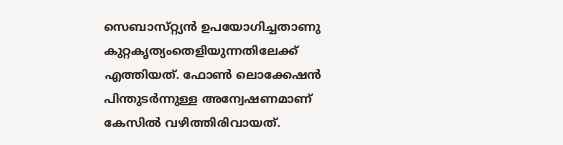സെബാസ്‌റ്റ്യന്‍ ഉപയോഗിച്ചതാണു കുറ്റകൃത്യംതെളിയുന്നതിലേക്ക്‌ എത്തിയത്‌. ഫോണ്‍ ലൊക്കേഷന്‍ പിന്തുടര്‍ന്നുള്ള അന്വേഷണമാണ്‌ കേസില്‍ വഴിത്തിരിവായത്‌.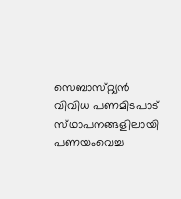സെബാസ്‌റ്റ്യന്‍ വിവിധ പണമിടപാട്‌ സ്‌ഥാപനങ്ങളിലായി പണയംവെച്ച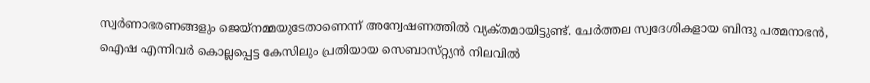സ്വര്‍ണാഭരണങ്ങളും ജെയ്‌നമ്മയുടേതാണെന്ന്‌ അന്വേഷണത്തില്‍ വ്യക്‌തമായിട്ടുണ്ട്‌. ചേര്‍ത്തല സ്വദേശികളായ ബിന്ദു പത്മനാഭന്‍, ഐഷ എന്നിവര്‍ കൊല്ലപ്പെട്ട കേസിലും പ്രതിയായ സെബാസ്‌റ്റ്യന്‍ നിലവില്‍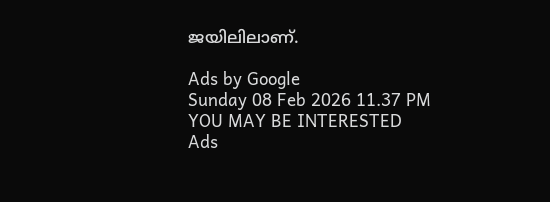ജയിലിലാണ്‌.

Ads by Google
Sunday 08 Feb 2026 11.37 PM
YOU MAY BE INTERESTED
Ads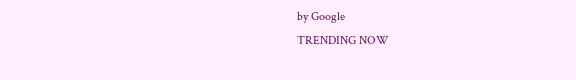by Google
TRENDING NOW